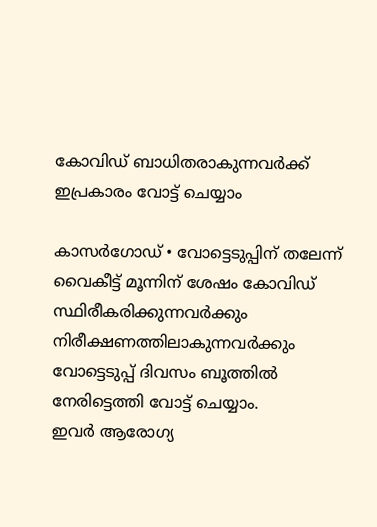കോവിഡ് ബാധിതരാകുന്നവർക്ക് ഇപ്രകാരം വോട്ട് ചെയ്യാം

കാസർഗോഡ് • വോട്ടെടുപ്പിന് തലേന്ന് വൈകീട്ട് മൂന്നിന് ശേഷം കോവിഡ് സ്ഥിരീകരിക്കുന്നവർക്കും നിരീക്ഷണത്തിലാകുന്നവർക്കും വോട്ടെടുപ്പ് ദിവസം ബൂത്തിൽ നേരിട്ടെത്തി വോട്ട് ചെയ്യാം.
ഇവർ ആരോഗ്യ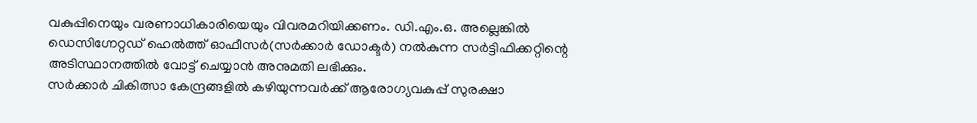വകുപ്പിനെയും വരണാധികാരിയെയും വിവരമറിയിക്കണം. ഡി.എം.ഒ. അല്ലെങ്കിൽ ഡെസിഗ്നേറ്റഡ് ഹെൽത്ത് ഓഫീസർ(സർക്കാർ ഡോക്ടർ) നൽകുന്ന സർട്ടിഫിക്കറ്റിന്റെ അടിസ്ഥാനത്തിൽ വോട്ട് ചെയ്യാൻ അനുമതി ലഭിക്കും.
സർക്കാർ ചികിത്സാ കേന്ദ്രങ്ങളിൽ കഴിയുന്നവർക്ക് ആരോഗ്യവകുപ്പ് സുരക്ഷാ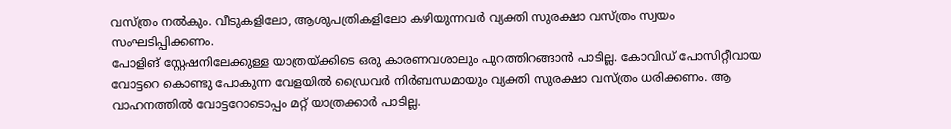വസ്ത്രം നൽകും. വീടുകളിലോ, ആശുപത്രികളിലോ കഴിയുന്നവർ വ്യക്തി സുരക്ഷാ വസ്ത്രം സ്വയം സംഘടിപ്പിക്കണം.
പോളിങ് സ്റ്റേഷനിലേക്കുള്ള യാത്രയ്ക്കിടെ ഒരു കാരണവശാലും പുറത്തിറങ്ങാൻ പാടില്ല. കോവിഡ് പോസിറ്റീവായ വോട്ടറെ കൊണ്ടു പോകുന്ന വേളയിൽ ഡ്രൈവർ നിർബന്ധമായും വ്യക്തി സുരക്ഷാ വസ്ത്രം ധരിക്കണം. ആ വാഹനത്തിൽ വോട്ടറോടൊപ്പം മറ്റ് യാത്രക്കാർ പാടില്ല.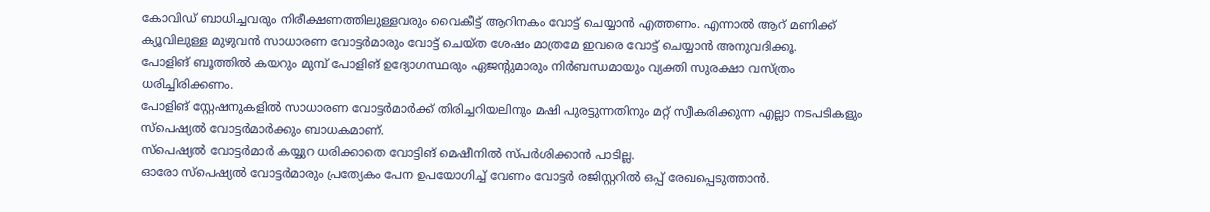കോവിഡ് ബാധിച്ചവരും നിരീക്ഷണത്തിലുള്ളവരും വൈകീട്ട് ആറിനകം വോട്ട് ചെയ്യാൻ എത്തണം. എന്നാൽ ആറ് മണിക്ക് ക്യൂവിലുള്ള മുഴുവൻ സാധാരണ വോട്ടർമാരും വോട്ട് ചെയ്ത ശേഷം മാത്രമേ ഇവരെ വോട്ട് ചെയ്യാൻ അനുവദിക്കൂ.
പോളിങ് ബൂത്തിൽ കയറും മുമ്പ് പോളിങ് ഉദ്യോഗസ്ഥരും ഏജന്റുമാരും നിർബന്ധമായും വ്യക്തി സുരക്ഷാ വസ്ത്രം ധരിച്ചിരിക്കണം.
പോളിങ് സ്റ്റേഷനുകളിൽ സാധാരണ വോട്ടർമാർക്ക് തിരിച്ചറിയലിനും മഷി പുരട്ടുന്നതിനും മറ്റ് സ്വീകരിക്കുന്ന എല്ലാ നടപടികളും സ്പെഷ്യൽ വോട്ടർമാർക്കും ബാധകമാണ്.
സ്പെഷ്യൽ വോട്ടർമാർ കയ്യുറ ധരിക്കാതെ വോട്ടിങ് മെഷീനിൽ സ്പർശിക്കാൻ പാടില്ല.
ഓരോ സ്പെഷ്യൽ വോട്ടർമാരും പ്രത്യേകം പേന ഉപയോഗിച്ച് വേണം വോട്ടർ രജിസ്റ്ററിൽ ഒപ്പ് രേഖപ്പെടുത്താൻ.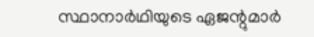സ്ഥാനാർഥിയുടെ ഏജന്റുമാർ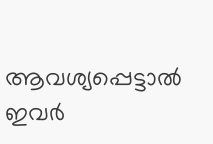ആവശ്യപ്പെട്ടാൽ ഇവർ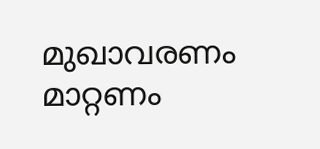മുഖാവരണം മാറ്റണം